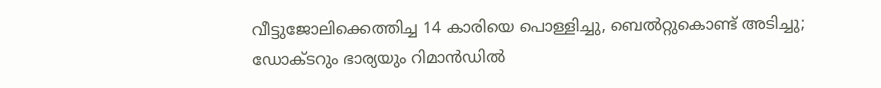വീട്ടുജോലിക്കെത്തിച്ച 14 കാരിയെ പൊള്ളിച്ചു, ബെല്‍റ്റുകൊണ്ട് അടിച്ചു; ഡോക്ടറും ഭാര്യയും റിമാന്‍ഡില്‍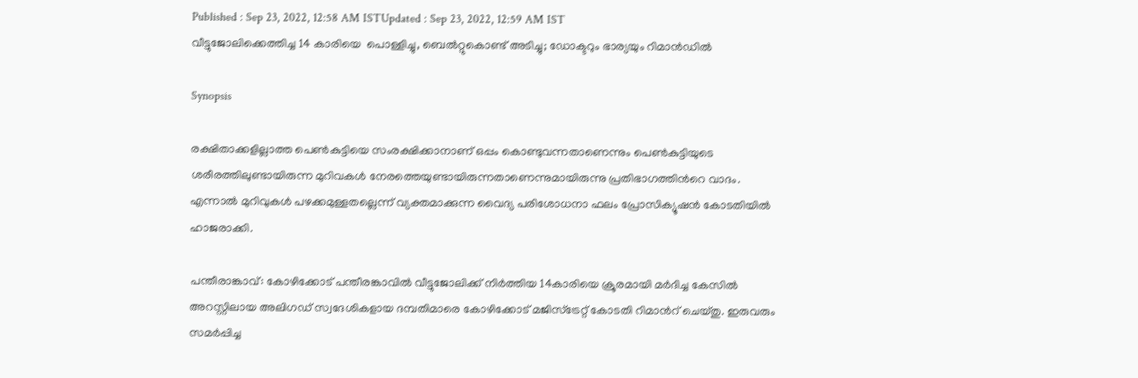Published : Sep 23, 2022, 12:58 AM ISTUpdated : Sep 23, 2022, 12:59 AM IST
വീട്ടുജോലിക്കെത്തിച്ച 14 കാരിയെ  പൊള്ളിച്ചു, ബെല്‍റ്റുകൊണ്ട് അടിച്ചു; ഡോക്ടറും ഭാര്യയും റിമാന്‍ഡില്‍

Synopsis

രക്ഷിതാക്കളില്ലാത്ത പെണ്‍കുട്ടിയെ സംരക്ഷിക്കാനാണ് ഒപ്പം കൊണ്ടുവന്നതാണെന്നും പെണ്‍കുട്ടിയുടെ ശരീരത്തിലുണ്ടായിരുന്ന മുറിവകള്‍ നേരത്തെയുണ്ടായിരുന്നതാണെന്നുമായിരുന്നു പ്രതിഭാഗത്തിന്‍റെ വാദം. എന്നാല്‍ മുറിവുകള്‍ പഴക്കമുള്ളതല്ലെന്ന് വ്യക്തമാക്കുന്ന വൈദ്യ പരിശോധനാ ഫലം പ്രോസിക്യൂഷന്‍ കോടതിയില്‍ ഹാജരാക്കി.

പന്തീരാങ്കാവ്: കോഴിക്കോട് പന്തീരങ്കാവില്‍ വീട്ടുജോലിക്ക് നിര്‍ത്തിയ 14കാരിയെ ക്രൂരമായി മര്‍ദിച്ച കേസില്‍ അറസ്റ്റിലായ അലിഗഡ് സ്വദേശികളായ ദമ്പതിമാരെ കോഴിക്കോട് മജിസ്ട്രേറ്റ് കോടതി റിമാന്‍റ് ചെയ്തു. ഇരുവരും സമര്‍പ്പിച്ച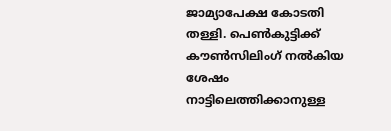ജാമ്യാപേക്ഷ കോടതി തള്ളി. പെണ്‍കുട്ടിക്ക് കൗണ്‍സിലിംഗ് നല്‍കിയ ശേഷം നാട്ടിലെത്തിക്കാനുള്ള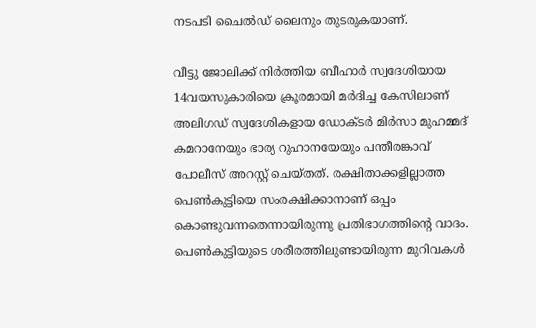നടപടി ചൈല്‍ഡ് ലൈനും തുടരുകയാണ്.

വീട്ടു ജോലിക്ക് നിര്‍ത്തിയ ബീഹാര്‍ സ്വദേശിയായ 14വയസുകാരിയെ ക്രൂരമായി മര്‍ദിച്ച കേസിലാണ് അലിഗഡ് സ്വദേശികളായ ഡോക്ടര്‍ മിര്‍സാ മുഹമ്മദ് കമറാനേയും ഭാര്യ റുഹാനയേയും പന്തീരങ്കാവ് പോലീസ് അറസ്റ്റ് ചെയ്തത്. രക്ഷിതാക്കളില്ലാത്ത പെണ്‍കുട്ടിയെ സംരക്ഷിക്കാനാണ് ഒപ്പം കൊണ്ടുവന്നതെന്നായിരുന്നു പ്രതിഭാഗത്തിന്‍റെ വാദം. പെണ്‍കുട്ടിയുടെ ശരീരത്തിലുണ്ടായിരുന്ന മുറിവകള്‍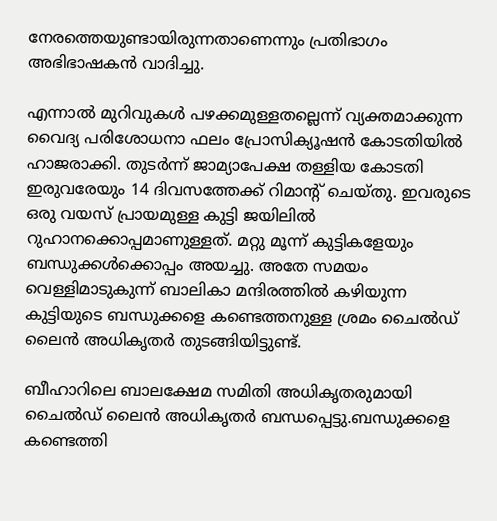നേരത്തെയുണ്ടായിരുന്നതാണെന്നും പ്രതിഭാഗം അഭിഭാഷകന്‍ വാദിച്ചു.

എന്നാല്‍ മുറിവുകള്‍ പഴക്കമുള്ളതല്ലെന്ന് വ്യക്തമാക്കുന്ന വൈദ്യ പരിശോധനാ ഫലം പ്രോസിക്യൂഷന്‍ കോടതിയില്‍ ഹാജരാക്കി. തുടര്‍ന്ന് ജാമ്യാപേക്ഷ തള്ളിയ കോടതി ഇരുവരേയും 14 ദിവസത്തേക്ക് റിമാന്‍റ് ചെയ്തു. ഇവരുടെ ഒരു വയസ് പ്രായമുള്ള കുട്ടി ജയിലില്‍ റുഹാനക്കൊപ്പമാണുള്ളത്. മറ്റു മൂന്ന് കുട്ടികളേയും ബന്ധുക്കള്‍ക്കൊപ്പം അയച്ചു. അതേ സമയം വെള്ളിമാടുകുന്ന് ബാലികാ മന്ദിരത്തില്‍ കഴിയുന്ന കുട്ടിയുടെ ബന്ധുക്കളെ കണ്ടെത്തനുള്ള ശ്രമം ചൈല്‍ഡ് ലൈന്‍ അധികൃതര്‍ തുടങ്ങിയിട്ടുണ്ട്.

ബീഹാറിലെ ബാലക്ഷേമ സമിതി അധികൃതരുമായി ചൈല്‍ഡ് ലൈന്‍ അധികൃതര്‍ ബന്ധപ്പെട്ടു.ബന്ധുക്കളെ കണ്ടെത്തി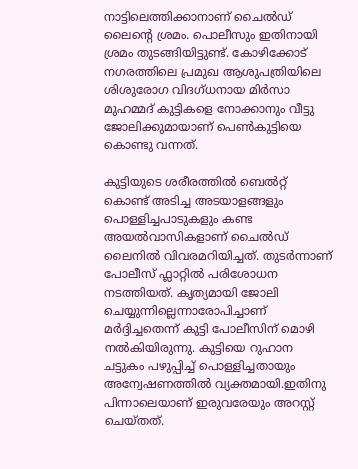നാട്ടിലെത്തിക്കാനാണ് ചൈല്‍ഡ് ലൈന്‍റെ ശ്രമം. പൊലീസും ഇതിനായി ശ്രമം തുടങ്ങിയിട്ടുണ്ട്. കോഴിക്കോട് നഗരത്തിലെ പ്രമുഖ ആശുപത്രിയിലെ ശിശുരോഗ വിദഗ്ധനായ മിര്‍സാ മുഹമ്മദ് കുട്ടികളെ നോക്കാനും വീട്ടു ജോലിക്കുമായാണ് പെണ്‍കുട്ടിയെ കൊണ്ടു വന്നത്.

കുട്ടിയുടെ ശരീരത്തിൽ ബെൽറ്റ് കൊണ്ട് അടിച്ച അടയാളങ്ങളും പൊള്ളിച്ചപാടുകളും കണ്ട അയൽവാസികളാണ് ചൈൽഡ് ലൈനിൽ വിവരമറിയിച്ചത്. തുടര്‍ന്നാണ് പോലീസ് ഫ്ലാറ്റില്‍ പരിശോധന നടത്തിയത്. കൃത്യമായി ജോലി ചെയ്യുന്നില്ലെന്നാരോപിച്ചാണ് മര്‍ദ്ദിച്ചതെന്ന് കുട്ടി പോലീസിന് മൊഴി നല്‍കിയിരുന്നു. കുട്ടിയെ റുഹാന ചട്ടുകം പഴുപ്പിച്ച് പൊള്ളിച്ചതായും അന്വേഷണത്തില്‍ വ്യക്തമായി.ഇതിനു പിന്നാലെയാണ് ഇരുവരേയും അറസ്റ്റ് ചെയ്തത്.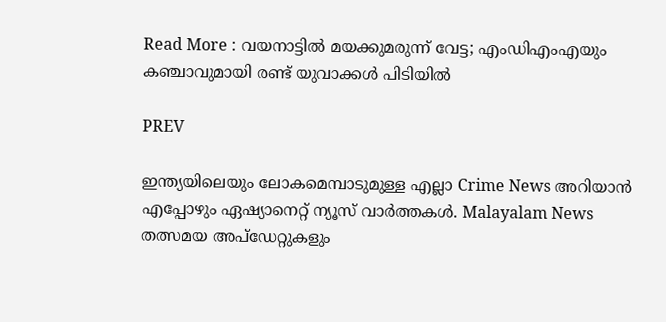Read More : വയനാട്ടില്‍ മയക്കുമരുന്ന് വേട്ട; എംഡിഎംഎയും കഞ്ചാവുമായി രണ്ട് യുവാക്കള്‍ പിടിയില്‍

PREV

ഇന്ത്യയിലെയും ലോകമെമ്പാടുമുള്ള എല്ലാ Crime News അറിയാൻ എപ്പോഴും ഏഷ്യാനെറ്റ് ന്യൂസ് വാർത്തകൾ. Malayalam News  തത്സമയ അപ്‌ഡേറ്റുകളും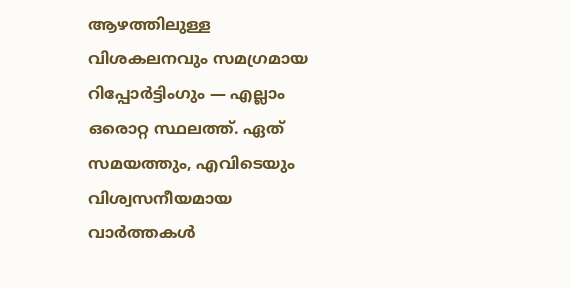ആഴത്തിലുള്ള വിശകലനവും സമഗ്രമായ റിപ്പോർട്ടിംഗും — എല്ലാം ഒരൊറ്റ സ്ഥലത്ത്. ഏത് സമയത്തും, എവിടെയും വിശ്വസനീയമായ വാർത്തകൾ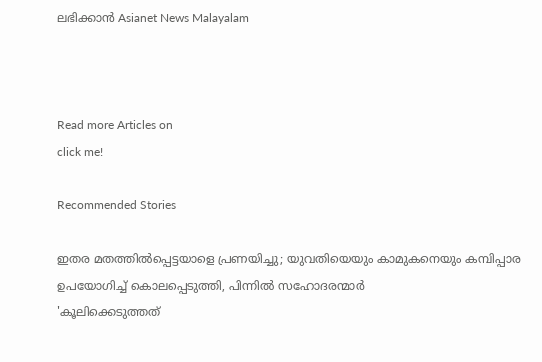ലഭിക്കാൻ Asianet News Malayalam



Read more Articles on
click me!

Recommended Stories

ഇതര മതത്തില്‍പ്പെട്ടയാളെ പ്രണയിച്ചു; യുവതിയെയും കാമുകനെയും കമ്പിപ്പാര ഉപയോഗിച്ച് കൊലപ്പെടുത്തി, പിന്നില്‍ സഹോദരന്മാര്‍
'കൂലിക്കെടുത്തത്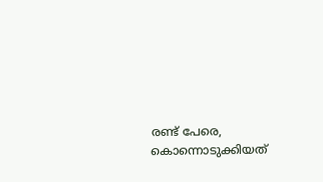രണ്ട് പേരെ, കൊന്നൊടുക്കിയത്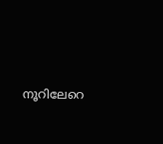നൂറിലേറെ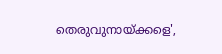തെരുവുനായ്ക്കളെ',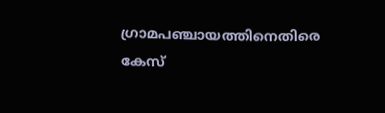ഗ്രാമപഞ്ചായത്തിനെതിരെ കേസ്